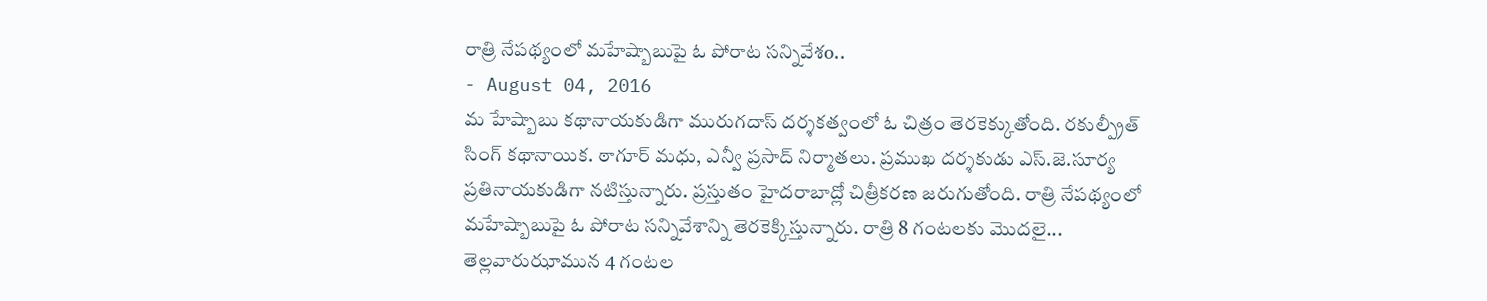రాత్రి నేపథ్యంలో మహేష్బాబుపై ఓ పోరాట సన్నివేశo..
- August 04, 2016
మ హేష్బాబు కథానాయకుడిగా మురుగదాస్ దర్శకత్వంలో ఓ చిత్రం తెరకెక్కుతోంది. రకుల్ప్రీత్ సింగ్ కథానాయిక. ఠాగూర్ మధు, ఎన్వీ ప్రసాద్ నిర్మాతలు. ప్రముఖ దర్శకుడు ఎస్.జె.సూర్య ప్రతినాయకుడిగా నటిస్తున్నారు. ప్రస్తుతం హైదరాబాద్లో చిత్రీకరణ జరుగుతోంది. రాత్రి నేపథ్యంలో మహేష్బాబుపై ఓ పోరాట సన్నివేశాన్ని తెరకెక్కిస్తున్నారు. రాత్రి 8 గంటలకు మొదలై... తెల్లవారుఝామున 4 గంటల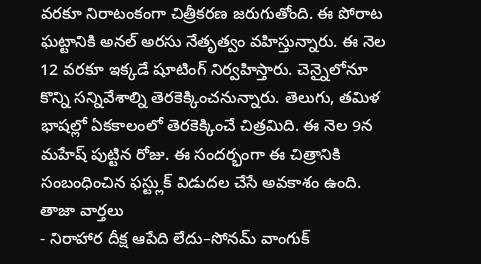వరకూ నిరాటంకంగా చిత్రీకరణ జరుగుతోంది. ఈ పోరాట ఘట్టానికి అనల్ అరసు నేతృత్వం వహిస్తున్నారు. ఈ నెల 12 వరకూ ఇక్కడే షూటింగ్ నిర్వహిస్తారు. చెన్నైలోనూ కొన్ని సన్నివేశాల్ని తెరకెక్కించనున్నారు. తెలుగు, తమిళ భాషల్లో ఏకకాలంలో తెరకెక్కించే చిత్రమిది. ఈ నెల 9న మహేష్ పుట్టిన రోజు. ఈ సందర్భంగా ఈ చిత్రానికి సంబంధించిన ఫస్ట్లుక్ విడుదల చేసే అవకాశం ఉంది.
తాజా వార్తలు
- నిరాహార దీక్ష ఆపేది లేదు–సోనమ్ వాంగుక్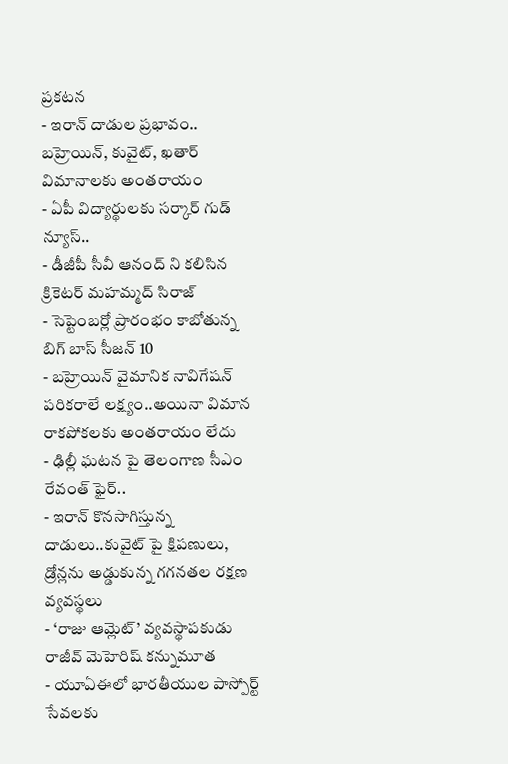ప్రకటన
- ఇరాన్ దాడుల ప్రభావం.. బహ్రెయిన్, కువైట్, ఖతార్ విమానాలకు అంతరాయం
- ఏపీ విద్యార్థులకు సర్కార్ గుడ్ న్యూస్..
- డీజీపీ సీవీ ఆనంద్ ని కలిసిన క్రికెటర్ మహమ్మద్ సిరాజ్
- సెప్టెంబర్లో ప్రారంభం కాబోతున్న బిగ్ బాస్ సీజన్ 10
- బహ్రెయిన్ వైమానిక నావిగేషన్ పరికరాలే లక్ష్యం..అయినా విమాన రాకపోకలకు అంతరాయం లేదు
- ఢిల్లీ ఘటన పై తెలంగాణ సీఎం రేవంత్ ఫైర్..
- ఇరాన్ కొనసాగిస్తున్న దాడులు..కువైట్ పై క్షిపణులు, డ్రోన్లను అడ్డుకున్న గగనతల రక్షణ వ్యవస్థలు
- ‘రాజు ఆమ్లెట్’ వ్యవస్థాపకుడు రాజీవ్ మెహెరిష్ కన్నుమూత
- యూఏఈలో భారతీయుల పాస్పోర్ట్ సేవలకు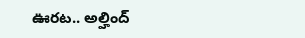ఊరట.. అల్హింద్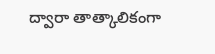ద్వారా తాత్కాలికంగా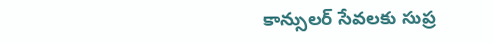కాన్సులర్ సేవలకు సుప్ర